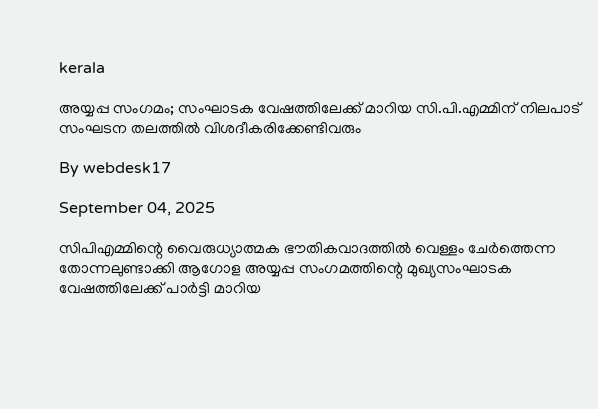kerala

അയ്യപ്പ സംഗമം; സംഘാടക വേഷത്തിലേക്ക് മാറിയ സി.പി.എമ്മിന് നിലപാട് സംഘടന തലത്തില്‍ വിശദീകരിക്കേണ്ടിവരും

By webdesk17

September 04, 2025

സിപിഎമ്മിന്റെ വൈരുധ്യാത്മക ഭൗതികവാദത്തില്‍ വെള്ളം ചേര്‍ത്തെന്ന തോന്നലുണ്ടാക്കി ആഗോള അയ്യപ്പ സംഗമത്തിന്റെ മുഖ്യസംഘാടക വേഷത്തിലേക്ക് പാര്‍ട്ടി മാറിയ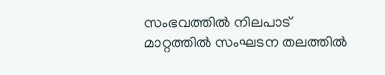സംഭവത്തില്‍ നിലപാട് മാറ്റത്തില്‍ സംഘടന തലത്തില്‍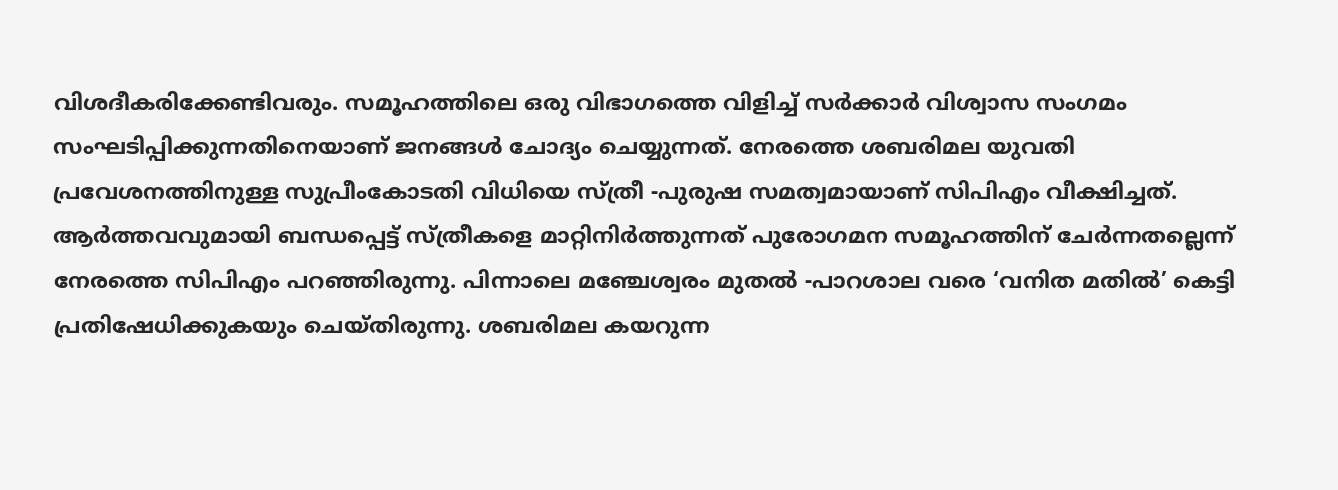വിശദീകരിക്കേണ്ടിവരും. സമൂഹത്തിലെ ഒരു വിഭാഗത്തെ വിളിച്ച് സര്‍ക്കാര്‍ വിശ്വാസ സംഗമം സംഘടിപ്പിക്കുന്നതിനെയാണ് ജനങ്ങള്‍ ചോദ്യം ചെയ്യുന്നത്. നേരത്തെ ശബരിമല യുവതി പ്രവേശനത്തിനുള്ള സുപ്രീംകോടതി വിധിയെ സ്ത്രീ -പുരുഷ സമത്വമായാണ് സിപിഎം വീക്ഷിച്ചത്. ആര്‍ത്തവവുമായി ബന്ധപ്പെട്ട് സ്ത്രീകളെ മാറ്റിനിര്‍ത്തുന്നത് പുരോഗമന സമൂഹത്തിന് ചേര്‍ന്നതല്ലെന്ന് നേരത്തെ സിപിഎം പറഞ്ഞിരുന്നു. പിന്നാലെ മഞ്ചേശ്വരം മുതല്‍ -പാറശാല വരെ ‘വനിത മതില്‍’ കെട്ടി പ്രതിഷേധിക്കുകയും ചെയ്തിരുന്നു. ശബരിമല കയറുന്ന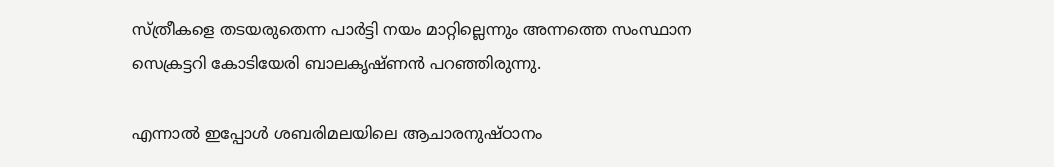സ്ത്രീകളെ തടയരുതെന്ന പാര്‍ട്ടി നയം മാറ്റില്ലെന്നും അന്നത്തെ സംസ്ഥാന സെക്രട്ടറി കോടിയേരി ബാലകൃഷ്ണന്‍ പറഞ്ഞിരുന്നു.

എന്നാല്‍ ഇപ്പോള്‍ ശബരിമലയിലെ ആചാരനുഷ്ഠാനം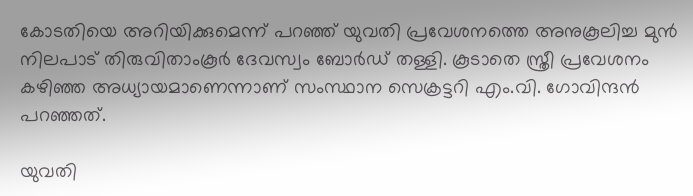കോടതിയെ അറിയിക്കുമെന്ന് പറഞ്ഞ് യുവതി പ്രവേശനത്തെ അനുകൂലിച്ച മുന്‍ നിലപാട് തിരുവിതാംകൂര്‍ ദേവസ്വം ബോര്‍ഡ് തള്ളി. കൂടാതെ സ്ത്രീ പ്രവേശനം കഴിഞ്ഞ അധ്യായമാണെന്നാണ് സംസ്ഥാന സെക്രട്ടറി എം.വി. ഗോവിന്ദന്‍ പറഞ്ഞത്.

യുവതി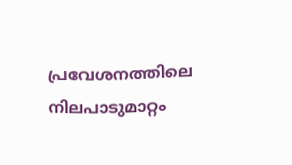പ്രവേശനത്തിലെ നിലപാടുമാറ്റം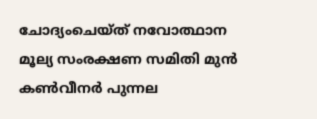ചോദ്യംചെയ്ത് നവോത്ഥാന മൂല്യ സംരക്ഷണ സമിതി മുന്‍ കണ്‍വീനര്‍ പുന്നല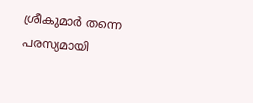ശ്രീകുമാര്‍ തന്നെ പരസ്യമായി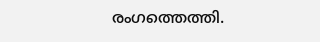രംഗത്തെത്തി.